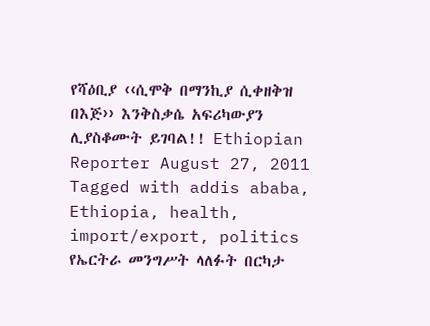የሻዕቢያ ‹‹ሲሞቅ በማንኪያ ሲቀዘቅዝ በእጅ›› እንቅስቃሴ አፍሪካውያን ሊያስቆሙት ይገባል!! Ethiopian Reporter August 27, 2011 Tagged with addis ababa, Ethiopia, health, import/export, politics የኤርትራ መንግሥት ላለፉት በርካታ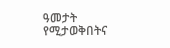ዓመታት የሚታወቅበትና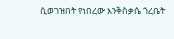ሲወገዝበት የነበረው እንቅስቃሴ ጎረቤት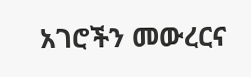አገሮችን መውረርና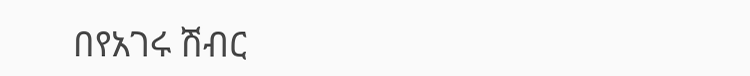በየአገሩ ሽብር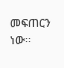መፍጠርን ነው፡፡